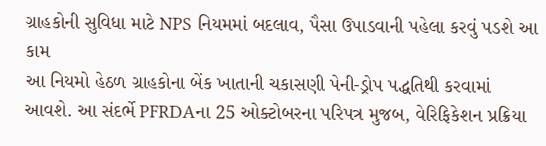ગ્રાહકોની સુવિધા માટે NPS નિયમમાં બદલાવ, પૈસા ઉપાડવાની પહેલા કરવું પડશે આ કામ
આ નિયમો હેઠળ ગ્રાહકોના બેંક ખાતાની ચકાસણી પેની-ડ્રોપ પદ્ધતિથી કરવામાં આવશે. આ સંદર્ભે PFRDAના 25 ઓક્ટોબરના પરિપત્ર મુજબ, વેરિફિકેશન પ્રક્રિયા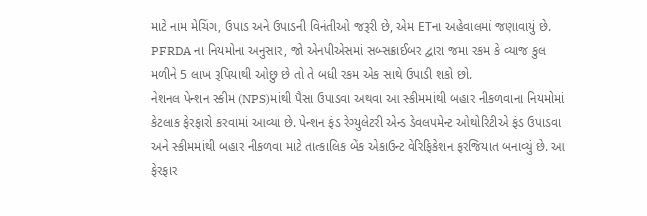માટે નામ મેચિંગ, ઉપાડ અને ઉપાડની વિનંતીઓ જરૂરી છે, એમ ETના અહેવાલમાં જણાવાયું છે.
PFRDA ના નિયમોના અનુસાર, જો એનપીએસમાં સબ્સક્રાઈબર દ્વારા જમા રકમ કે વ્યાજ કુલ મળીને 5 લાખ રૂપિયાથી ઓછુ છે તો તે બધી રકમ એક સાથે ઉપાડી શકો છો.
નેશનલ પેન્શન સ્કીમ (NPS)માંથી પૈસા ઉપાડવા અથવા આ સ્કીમમાંથી બહાર નીકળવાના નિયમોમાં કેટલાક ફેરફારો કરવામાં આવ્યા છે. પેન્શન ફંડ રેગ્યુલેટરી એન્ડ ડેવલપમેન્ટ ઓથોરિટીએ ફંડ ઉપાડવા અને સ્કીમમાંથી બહાર નીકળવા માટે તાત્કાલિક બેંક એકાઉન્ટ વેરિફિકેશન ફરજિયાત બનાવ્યું છે. આ ફેરફાર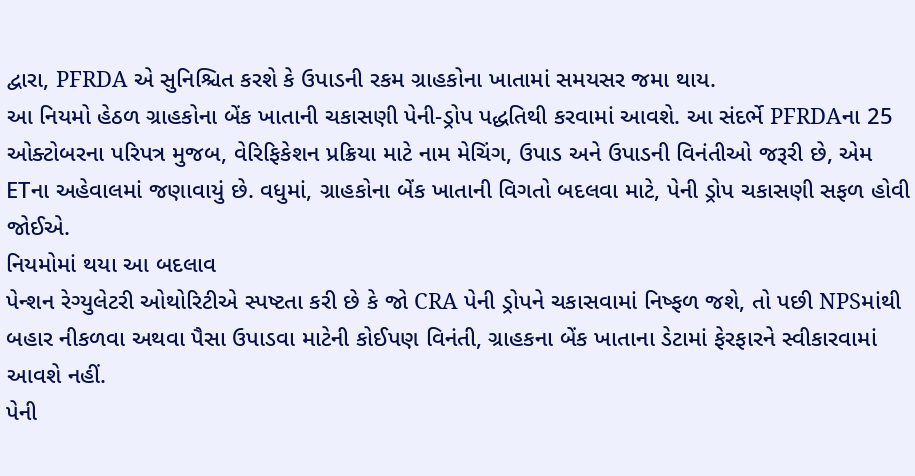દ્વારા, PFRDA એ સુનિશ્ચિત કરશે કે ઉપાડની રકમ ગ્રાહકોના ખાતામાં સમયસર જમા થાય.
આ નિયમો હેઠળ ગ્રાહકોના બેંક ખાતાની ચકાસણી પેની-ડ્રોપ પદ્ધતિથી કરવામાં આવશે. આ સંદર્ભે PFRDAના 25 ઓક્ટોબરના પરિપત્ર મુજબ, વેરિફિકેશન પ્રક્રિયા માટે નામ મેચિંગ, ઉપાડ અને ઉપાડની વિનંતીઓ જરૂરી છે, એમ ETના અહેવાલમાં જણાવાયું છે. વધુમાં, ગ્રાહકોના બેંક ખાતાની વિગતો બદલવા માટે, પેની ડ્રોપ ચકાસણી સફળ હોવી જોઈએ.
નિયમોમાં થયા આ બદલાવ
પેન્શન રેગ્યુલેટરી ઓથોરિટીએ સ્પષ્ટતા કરી છે કે જો CRA પેની ડ્રોપને ચકાસવામાં નિષ્ફળ જશે, તો પછી NPSમાંથી બહાર નીકળવા અથવા પૈસા ઉપાડવા માટેની કોઈપણ વિનંતી, ગ્રાહકના બેંક ખાતાના ડેટામાં ફેરફારને સ્વીકારવામાં આવશે નહીં.
પેની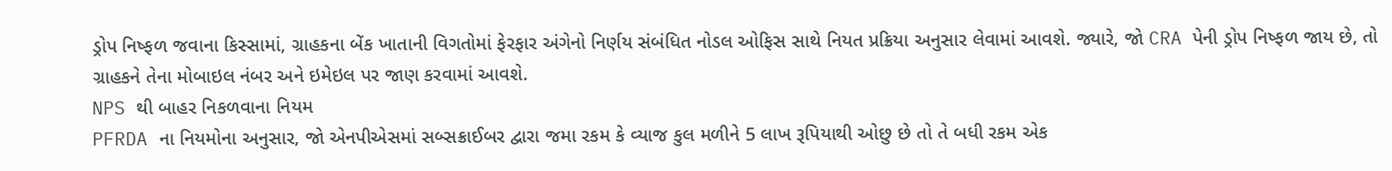ડ્રોપ નિષ્ફળ જવાના કિસ્સામાં, ગ્રાહકના બેંક ખાતાની વિગતોમાં ફેરફાર અંગેનો નિર્ણય સંબંધિત નોડલ ઓફિસ સાથે નિયત પ્રક્રિયા અનુસાર લેવામાં આવશે. જ્યારે, જો CRA પેની ડ્રોપ નિષ્ફળ જાય છે, તો ગ્રાહકને તેના મોબાઇલ નંબર અને ઇમેઇલ પર જાણ કરવામાં આવશે.
NPS થી બાહર નિકળવાના નિયમ
PFRDA ના નિયમોના અનુસાર, જો એનપીએસમાં સબ્સક્રાઈબર દ્વારા જમા રકમ કે વ્યાજ કુલ મળીને 5 લાખ રૂપિયાથી ઓછુ છે તો તે બધી રકમ એક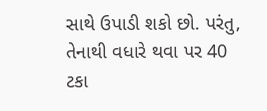સાથે ઉપાડી શકો છો. પરંતુ, તેનાથી વધારે થવા પર 40 ટકા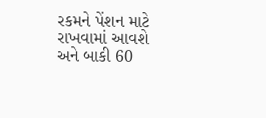રકમને પેંશન માટે રાખવામાં આવશે અને બાકી 60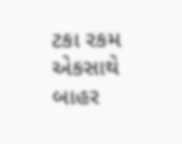ટકા રકમ એકસાથે બાહર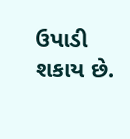ઉપાડી શકાય છે.